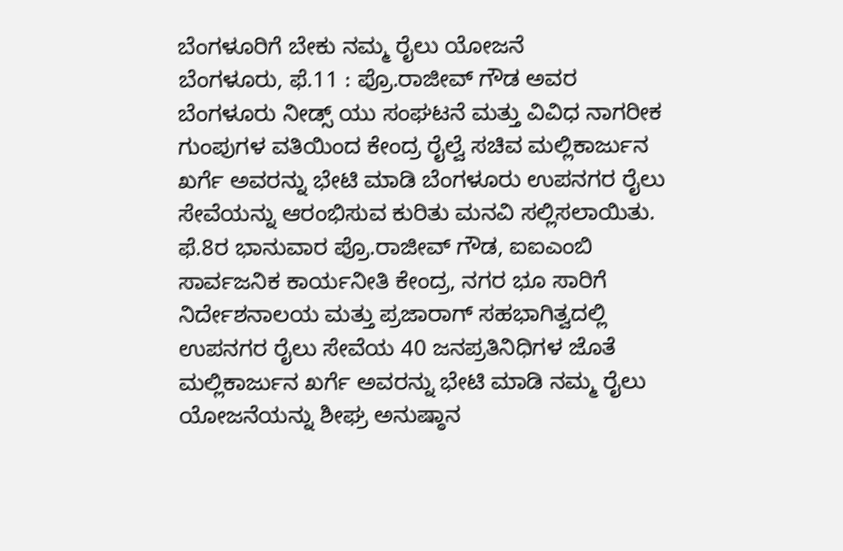ಬೆಂಗಳೂರಿಗೆ ಬೇಕು ನಮ್ಮ ರೈಲು ಯೋಜನೆ
ಬೆಂಗಳೂರು, ಫೆ.11 : ಪ್ರೊ.ರಾಜೀವ್ ಗೌಡ ಅವರ ಬೆಂಗಳೂರು ನೀಡ್ಸ್ ಯು ಸಂಘಟನೆ ಮತ್ತು ವಿವಿಧ ನಾಗರೀಕ ಗುಂಪುಗಳ ವತಿಯಿಂದ ಕೇಂದ್ರ ರೈಲ್ವೆ ಸಚಿವ ಮಲ್ಲಿಕಾರ್ಜುನ ಖರ್ಗೆ ಅವರನ್ನು ಭೇಟಿ ಮಾಡಿ ಬೆಂಗಳೂರು ಉಪನಗರ ರೈಲು ಸೇವೆಯನ್ನು ಆರಂಭಿಸುವ ಕುರಿತು ಮನವಿ ಸಲ್ಲಿಸಲಾಯಿತು.
ಫೆ.8ರ ಭಾನುವಾರ ಪ್ರೊ.ರಾಜೀವ್ ಗೌಡ, ಐಐಎಂಬಿ ಸಾರ್ವಜನಿಕ ಕಾರ್ಯನೀತಿ ಕೇಂದ್ರ, ನಗರ ಭೂ ಸಾರಿಗೆ ನಿರ್ದೇಶನಾಲಯ ಮತ್ತು ಪ್ರಜಾರಾಗ್ ಸಹಭಾಗಿತ್ವದಲ್ಲಿ ಉಪನಗರ ರೈಲು ಸೇವೆಯ 40 ಜನಪ್ರತಿನಿಧಿಗಳ ಜೊತೆ ಮಲ್ಲಿಕಾರ್ಜುನ ಖರ್ಗೆ ಅವರನ್ನು ಭೇಟಿ ಮಾಡಿ ನಮ್ಮ ರೈಲು ಯೋಜನೆಯನ್ನು ಶೀಘ್ರ ಅನುಷ್ಠಾನ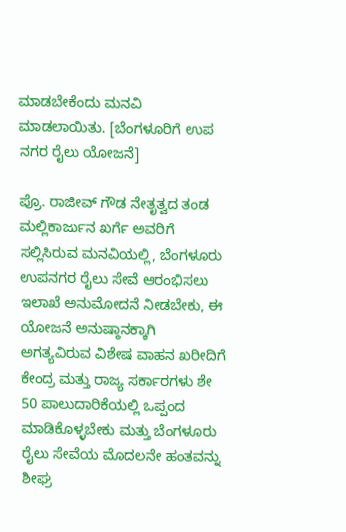ಮಾಡಬೇಕೆಂದು ಮನವಿ ಮಾಡಲಾಯಿತು. [ಬೆಂಗಳೂರಿಗೆ ಉಪ ನಗರ ರೈಲು ಯೋಜನೆ]

ಪ್ರೊ. ರಾಜೀವ್ ಗೌಡ ನೇತೃತ್ವದ ತಂಡ ಮಲ್ಲಿಕಾರ್ಜುನ ಖರ್ಗೆ ಅವರಿಗೆ ಸಲ್ಲಿಸಿರುವ ಮನವಿಯಲ್ಲಿ, ಬೆಂಗಳೂರು ಉಪನಗರ ರೈಲು ಸೇವೆ ಆರಂಭಿಸಲು ಇಲಾಖೆ ಅನುಮೋದನೆ ನೀಡಬೇಕು, ಈ ಯೋಜನೆ ಅನುಷ್ಠಾನಕ್ಕಾಗಿ ಅಗತ್ಯವಿರುವ ವಿಶೇಷ ವಾಹನ ಖರೀದಿಗೆ ಕೇಂದ್ರ ಮತ್ತು ರಾಜ್ಯ ಸರ್ಕಾರಗಳು ಶೇ 50 ಪಾಲುದಾರಿಕೆಯಲ್ಲಿ ಒಪ್ಪಂದ ಮಾಡಿಕೊಳ್ಳಬೇಕು ಮತ್ತು ಬೆಂಗಳೂರು ರೈಲು ಸೇವೆಯ ಮೊದಲನೇ ಹಂತವನ್ನು ಶೀಘ್ರ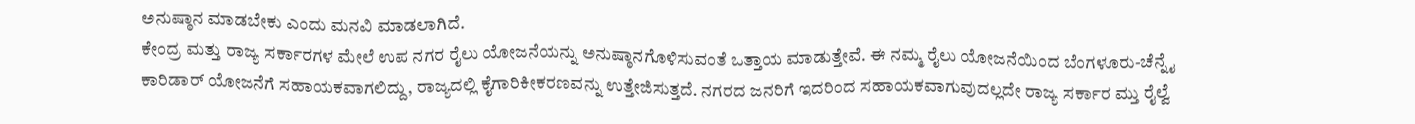ಅನುಷ್ಠಾನ ಮಾಡಬೇಕು ಎಂದು ಮನವಿ ಮಾಡಲಾಗಿದೆ.
ಕೇಂದ್ರ ಮತ್ತು ರಾಜ್ಯ ಸರ್ಕಾರಗಳ ಮೇಲೆ ಉಪ ನಗರ ರೈಲು ಯೋಜನೆಯನ್ನು ಅನುಷ್ಠಾನಗೊಳಿಸುವಂತೆ ಒತ್ತಾಯ ಮಾಡುತ್ತೇವೆ. ಈ ನಮ್ಮ ರೈಲು ಯೋಜನೆಯಿಂದ ಬೆಂಗಳೂರು-ಚೆನ್ನೈ ಕಾರಿಡಾರ್ ಯೋಜನೆಗೆ ಸಹಾಯಕವಾಗಲಿದ್ದು, ರಾಜ್ಯದಲ್ಲಿ ಕೈಗಾರಿಕೀಕರಣವನ್ನು ಉತ್ತೇಜಿಸುತ್ತದೆ. ನಗರದ ಜನರಿಗೆ ಇದರಿಂದ ಸಹಾಯಕವಾಗುವುದಲ್ಲದೇ ರಾಜ್ಯ ಸರ್ಕಾರ ಮ್ತು ರೈಲ್ವೆ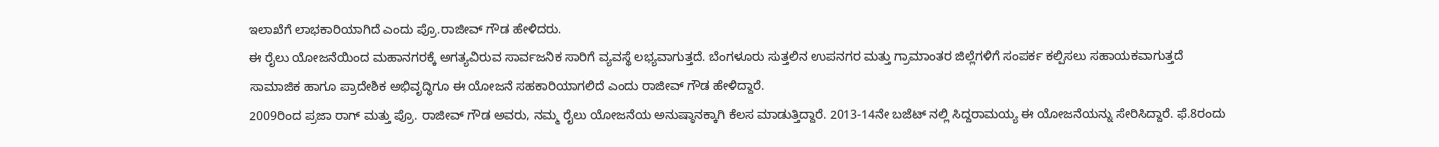ಇಲಾಖೆಗೆ ಲಾಭಕಾರಿಯಾಗಿದೆ ಎಂದು ಪ್ರೊ.ರಾಜೀವ್ ಗೌಡ ಹೇಳಿದರು.
ಈ ರೈಲು ಯೋಜನೆಯಿಂದ ಮಹಾನಗರಕ್ಕೆ ಅಗತ್ಯವಿರುವ ಸಾರ್ವಜನಿಕ ಸಾರಿಗೆ ವ್ಯವಸ್ಥೆ ಲಭ್ಯವಾಗುತ್ತದೆ. ಬೆಂಗಳೂರು ಸುತ್ತಲಿನ ಉಪನಗರ ಮತ್ತು ಗ್ರಾಮಾಂತರ ಜಿಲ್ಲೆಗಳಿಗೆ ಸಂಪರ್ಕ ಕಲ್ಪಿಸಲು ಸಹಾಯಕವಾಗುತ್ತದೆ ಸಾಮಾಜಿಕ ಹಾಗೂ ಪ್ರಾದೇಶಿಕ ಅಭಿವೃದ್ಧಿಗೂ ಈ ಯೋಜನೆ ಸಹಕಾರಿಯಾಗಲಿದೆ ಎಂದು ರಾಜೀವ್ ಗೌಡ ಹೇಳಿದ್ದಾರೆ.
2009ರಿಂದ ಪ್ರಜಾ ರಾಗ್ ಮತ್ತು ಪ್ರೊ. ರಾಜೀವ್ ಗೌಡ ಅವರು, ನಮ್ಮ ರೈಲು ಯೋಜನೆಯ ಅನುಷ್ಠಾನಕ್ಕಾಗಿ ಕೆಲಸ ಮಾಡುತ್ತಿದ್ದಾರೆ. 2013-14ನೇ ಬಜೆಟ್ ನಲ್ಲಿ ಸಿದ್ದರಾಮಯ್ಯ ಈ ಯೋಜನೆಯನ್ನು ಸೇರಿಸಿದ್ದಾರೆ. ಫೆ.8ರಂದು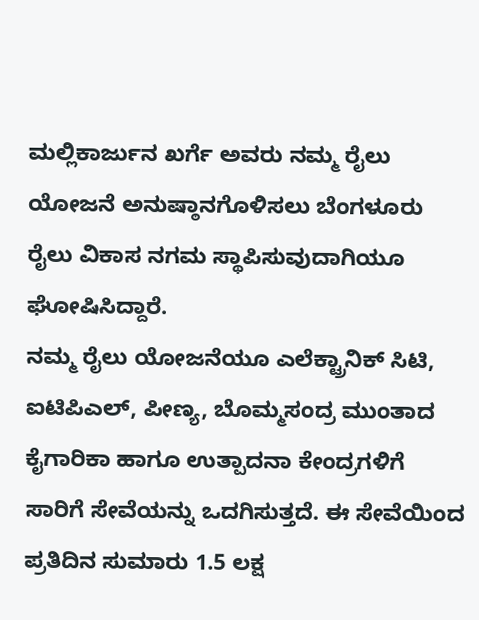ಮಲ್ಲಿಕಾರ್ಜುನ ಖರ್ಗೆ ಅವರು ನಮ್ಮ ರೈಲು ಯೋಜನೆ ಅನುಷ್ಠಾನಗೊಳಿಸಲು ಬೆಂಗಳೂರು ರೈಲು ವಿಕಾಸ ನಗಮ ಸ್ಥಾಪಿಸುವುದಾಗಿಯೂ ಘೋಷಿಸಿದ್ದಾರೆ.
ನಮ್ಮ ರೈಲು ಯೋಜನೆಯೂ ಎಲೆಕ್ಟ್ರಾನಿಕ್ ಸಿಟಿ, ಐಟಿಪಿಎಲ್, ಪೀಣ್ಯ, ಬೊಮ್ಮಸಂದ್ರ ಮುಂತಾದ ಕೈಗಾರಿಕಾ ಹಾಗೂ ಉತ್ಪಾದನಾ ಕೇಂದ್ರಗಳಿಗೆ ಸಾರಿಗೆ ಸೇವೆಯನ್ನು ಒದಗಿಸುತ್ತದೆ. ಈ ಸೇವೆಯಿಂದ ಪ್ರತಿದಿನ ಸುಮಾರು 1.5 ಲಕ್ಷ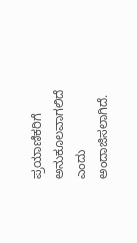ಪ್ರಯಾಣಿಕರಿಗೆ ಅನುಕೂಲವಾಗಲಿದೆ ಎಂದು ಅಂದಾಜಿಸಲಾಗಿದೆ.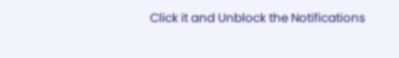Click it and Unblock the Notifications